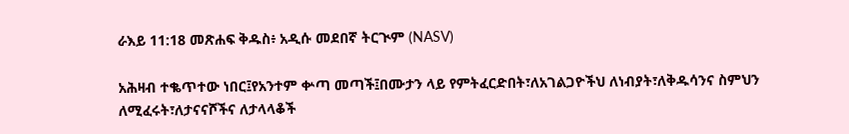ራእይ 11:18 መጽሐፍ ቅዱስ፥ አዲሱ መደበኛ ትርጒም (NASV)

አሕዛብ ተቈጥተው ነበር፤የአንተም ቍጣ መጣች፤በሙታን ላይ የምትፈርድበት፣ለአገልጋዮችህ ለነብያት፣ለቅዱሳንና ስምህን ለሚፈሩት፣ለታናናሾችና ለታላላቆች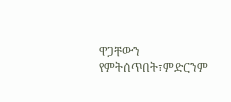ዋጋቸውን የምትሰጥበት፣ምድርንም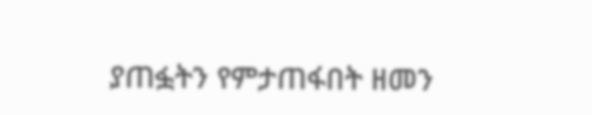ያጠፏትን የምታጠፋበት ዘመን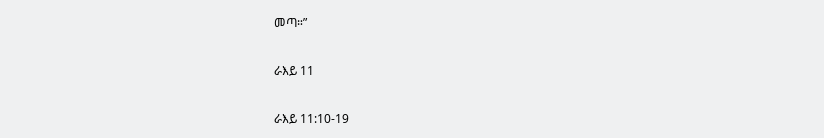መጣ።”

ራእይ 11

ራእይ 11:10-19